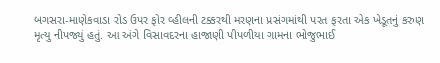બગસરા-માણેકવાડા રોડ ઉપર ફોર વ્હીલની ટક્કરથી મરણના પ્રસંગમાંથી પરત ફરતા એક ખેડૂતનું કરુણ મૃત્યુ નીપજ્યું હતું. આ અંગે વિસાવદરના હાજાણી પીપળીયા ગામના ભોજુભાઈ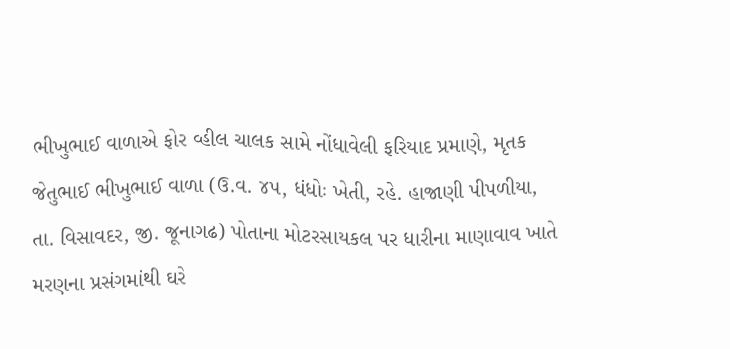ભીખુભાઈ વાળાએ ફોર વ્હીલ ચાલક સામે નોંધાવેલી ફરિયાદ પ્રમાણે, મૃતક જેતુભાઈ ભીખુભાઈ વાળા (ઉ.વ. ૪૫, ધંધોઃ ખેતી, રહે. હાજાણી પીપળીયા, તા. વિસાવદર, જી. જૂનાગઢ) પોતાના મોટરસાયકલ પર ધારીના માણાવાવ ખાતે મરણના પ્રસંગમાંથી ઘરે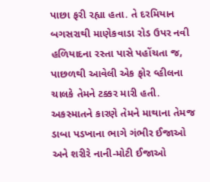પાછા ફરી રહ્યા હતા. તે દરમિયાન બગસરાથી માણેકવાડા રોડ ઉપર નવી હળિયાદના રસ્તા પાસે પહોંચતા જ, પાછળથી આવેલી એક ફોર વ્હીલના ચાલકે તેમને ટક્કર મારી હતી. અકસ્માતને કારણે તેમને માથાના તેમજ ડાબા પડખાના ભાગે ગંભીર ઈજાઓ અને શરીરે નાની-મોટી ઈજાઓ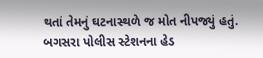થતાં તેમનું ઘટનાસ્થળે જ મોત નીપજ્યું હતું. બગસરા પોલીસ સ્ટેશનના હેડ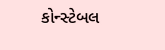કોન્સ્ટેબલ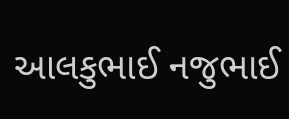આલકુભાઈ નજુભાઈ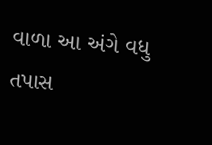વાળા આ અંગે વધુ તપાસ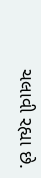ચલાવી રહ્યા છે.